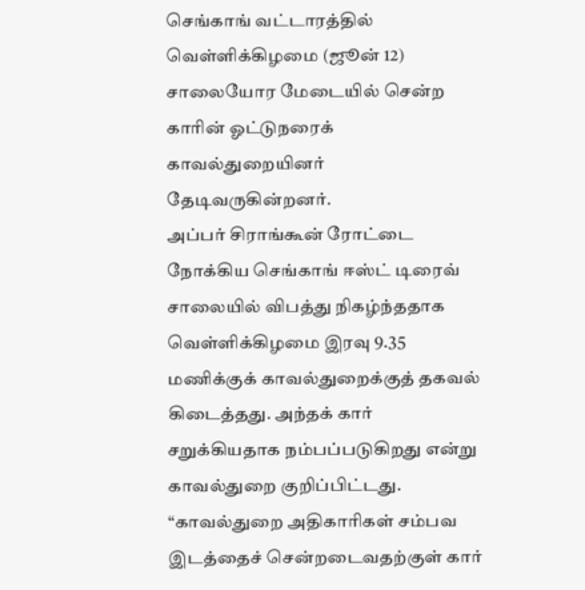செங்காங் வட்டாரத்தில் வெள்ளிக்கிழமை (ஜூன் 12) சாலையோர மேடையில் சென்ற காரின் ஓட்டுநரைக் காவல்துறையினர் தேடிவருகின்றனர்.
அப்பர் சிராங்கூன் ரோட்டை நோக்கிய செங்காங் ஈஸ்ட் டிரைவ் சாலையில் விபத்து நிகழ்ந்ததாக வெள்ளிக்கிழமை இரவு 9.35 மணிக்குக் காவல்துறைக்குத் தகவல் கிடைத்தது. அந்தக் கார் சறுக்கியதாக நம்பப்படுகிறது என்று காவல்துறை குறிப்பிட்டது.
“காவல்துறை அதிகாரிகள் சம்பவ இடத்தைச் சென்றடைவதற்குள் கார்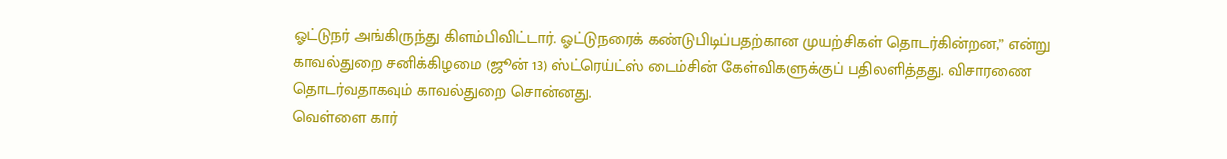ஓட்டுநர் அங்கிருந்து கிளம்பிவிட்டார். ஓட்டுநரைக் கண்டுபிடிப்பதற்கான முயற்சிகள் தொடர்கின்றன,” என்று காவல்துறை சனிக்கிழமை (ஜூன் 13) ஸ்ட்ரெய்ட்ஸ் டைம்சின் கேள்விகளுக்குப் பதிலளித்தது. விசாரணை தொடர்வதாகவும் காவல்துறை சொன்னது.
வெள்ளை கார்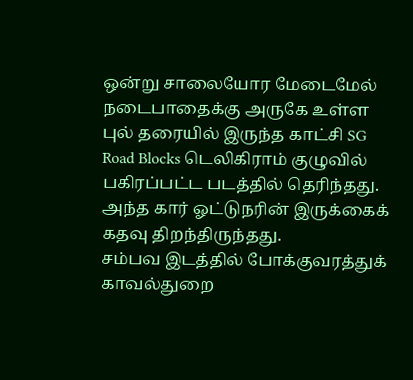ஒன்று சாலையோர மேடைமேல் நடைபாதைக்கு அருகே உள்ள புல் தரையில் இருந்த காட்சி SG Road Blocks டெலிகிராம் குழுவில் பகிரப்பட்ட படத்தில் தெரிந்தது. அந்த கார் ஓட்டுநரின் இருக்கைக் கதவு திறந்திருந்தது.
சம்பவ இடத்தில் போக்குவரத்துக் காவல்துறை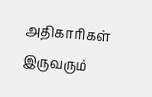அதிகாரிகள் இருவரும்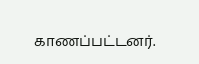காணப்பட்டனர்.